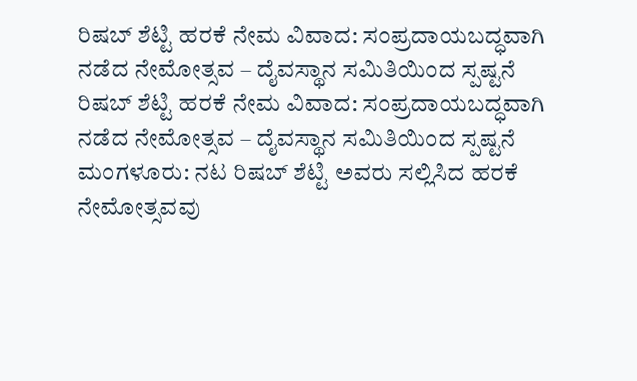ರಿಷಬ್ ಶೆಟ್ಟಿ ಹರಕೆ ನೇಮ ವಿವಾದ: ಸಂಪ್ರದಾಯಬದ್ಧವಾಗಿ ನಡೆದ ನೇಮೋತ್ಸವ – ದೈವಸ್ಥಾನ ಸಮಿತಿಯಿಂದ ಸ್ಪಷ್ಟನೆ
ರಿಷಬ್ ಶೆಟ್ಟಿ ಹರಕೆ ನೇಮ ವಿವಾದ: ಸಂಪ್ರದಾಯಬದ್ಧವಾಗಿ ನಡೆದ ನೇಮೋತ್ಸವ – ದೈವಸ್ಥಾನ ಸಮಿತಿಯಿಂದ ಸ್ಪಷ್ಟನೆ ಮಂಗಳೂರು: ನಟ ರಿಷಬ್ ಶೆಟ್ಟಿ ಅವರು ಸಲ್ಲಿಸಿದ ಹರಕೆ ನೇಮೋತ್ಸವವು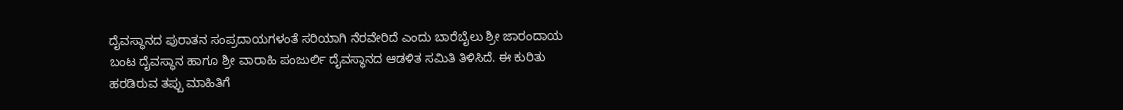ದೈವಸ್ಥಾನದ ಪುರಾತನ ಸಂಪ್ರದಾಯಗಳಂತೆ ಸರಿಯಾಗಿ ನೆರವೇರಿದೆ ಎಂದು ಬಾರೆಬೈಲು ಶ್ರೀ ಜಾರಂದಾಯ ಬಂಟ ದೈವಸ್ಥಾನ ಹಾಗೂ ಶ್ರೀ ವಾರಾಹಿ ಪಂಜುರ್ಲಿ ದೈವಸ್ಥಾನದ ಆಡಳಿತ ಸಮಿತಿ ತಿಳಿಸಿದೆ. ಈ ಕುರಿತು ಹರಡಿರುವ ತಪ್ಪು ಮಾಹಿತಿಗೆ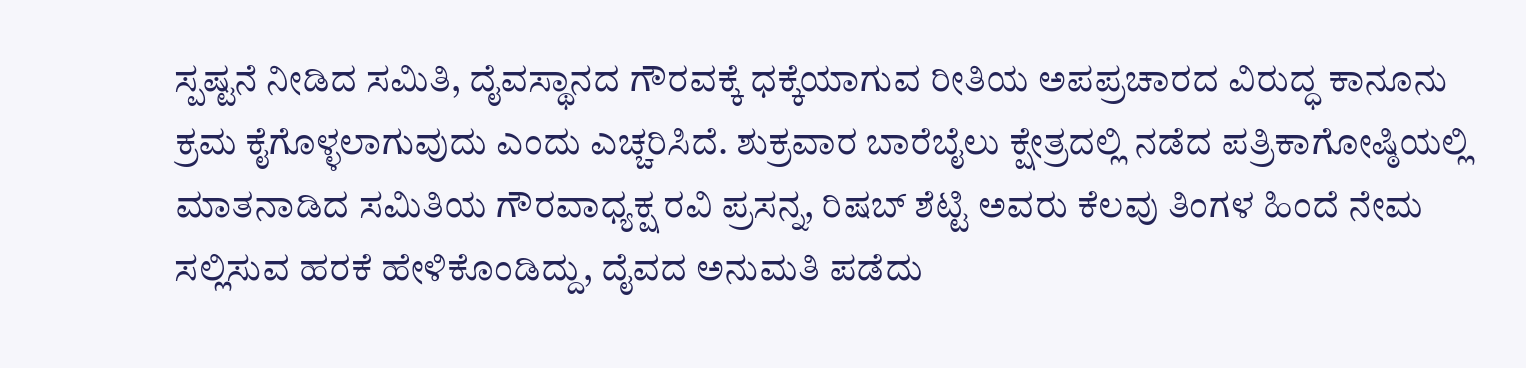ಸ್ಪಷ್ಟನೆ ನೀಡಿದ ಸಮಿತಿ, ದೈವಸ್ಥಾನದ ಗೌರವಕ್ಕೆ ಧಕ್ಕೆಯಾಗುವ ರೀತಿಯ ಅಪಪ್ರಚಾರದ ವಿರುದ್ಧ ಕಾನೂನು ಕ್ರಮ ಕೈಗೊಳ್ಳಲಾಗುವುದು ಎಂದು ಎಚ್ಚರಿಸಿದೆ. ಶುಕ್ರವಾರ ಬಾರೆಬೈಲು ಕ್ಷೇತ್ರದಲ್ಲಿ ನಡೆದ ಪತ್ರಿಕಾಗೋಷ್ಠಿಯಲ್ಲಿ ಮಾತನಾಡಿದ ಸಮಿತಿಯ ಗೌರವಾಧ್ಯಕ್ಷ ರವಿ ಪ್ರಸನ್ನ, ರಿಷಬ್ ಶೆಟ್ಟಿ ಅವರು ಕೆಲವು ತಿಂಗಳ ಹಿಂದೆ ನೇಮ ಸಲ್ಲಿಸುವ ಹರಕೆ ಹೇಳಿಕೊಂಡಿದ್ದು, ದೈವದ ಅನುಮತಿ ಪಡೆದು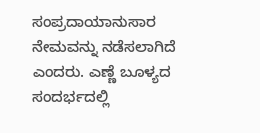ಸಂಪ್ರದಾಯಾನುಸಾರ ನೇಮವನ್ನು ನಡೆಸಲಾಗಿದೆ ಎಂದರು. ಎಣ್ಣೆ ಬೂಳ್ಯದ ಸಂದರ್ಭದಲ್ಲಿ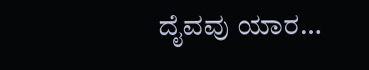ದೈವವು ಯಾರ…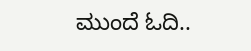ಮುಂದೆ ಓದಿ..